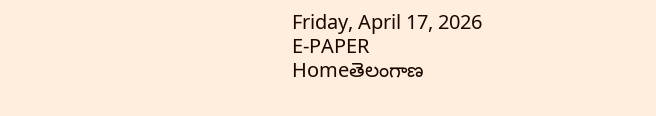Friday, April 17, 2026
E-PAPER
Homeతెలంగాణ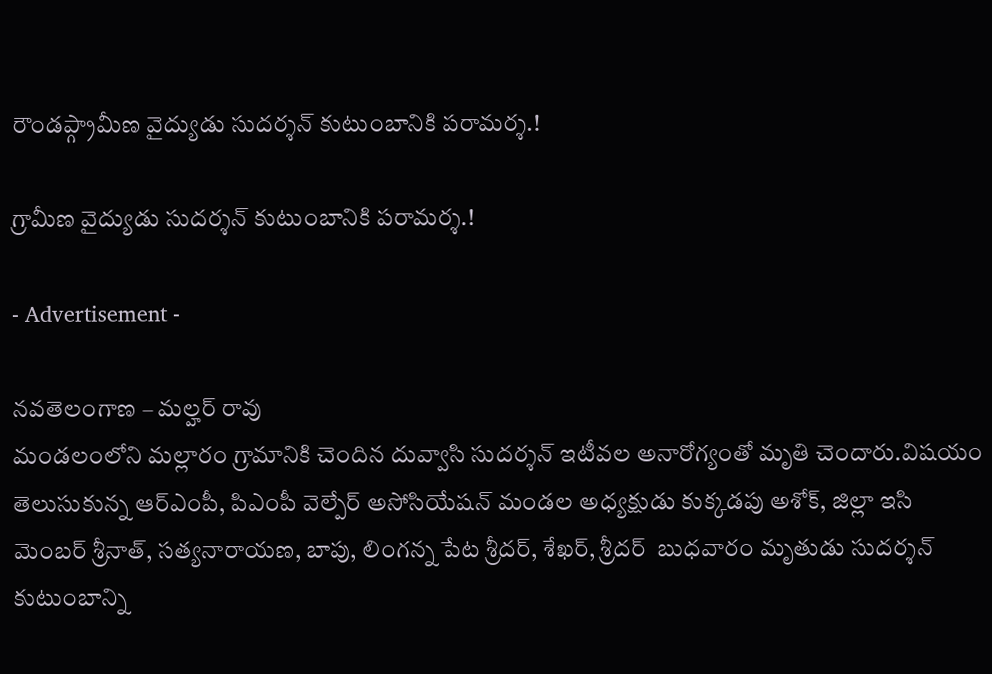రౌండప్గ్రామీణ వైద్యుడు సుదర్శన్ కుటుంబానికి పరామర్శ.!

గ్రామీణ వైద్యుడు సుదర్శన్ కుటుంబానికి పరామర్శ.!

- Advertisement -

నవతెలంగాణ – మల్హర్ రావు
మండలంలోని మల్లారం గ్రామానికి చెందిన దువ్వాసి సుదర్శన్ ఇటీవల అనారోగ్యంతో మృతి చెందారు.విషయం తెలుసుకున్న ఆర్ఎంపీ, పిఎంపీ వెల్పేర్ అసోసియేషన్ మండల అధ్యక్షుడు కుక్కడపు అశోక్, జిల్లా ఇసి మెంబర్ శ్రీనాత్, సత్యనారాయణ, బాపు, లింగన్న పేట శ్రీదర్, శేఖర్, శ్రీదర్  బుధవారం మృతుడు సుదర్శన్ కుటుంబాన్ని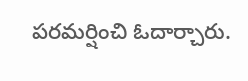పరమర్షించి ఓదార్చారు.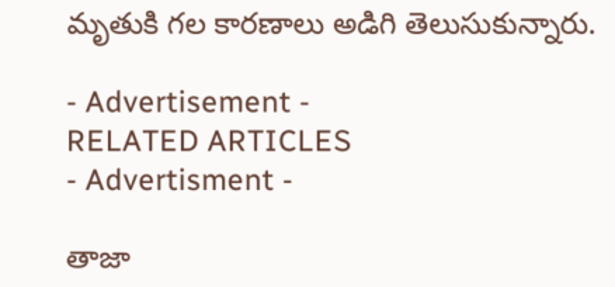మృతుకి గల కారణాలు అడిగి తెలుసుకున్నారు.

- Advertisement -
RELATED ARTICLES
- Advertisment -

తాజా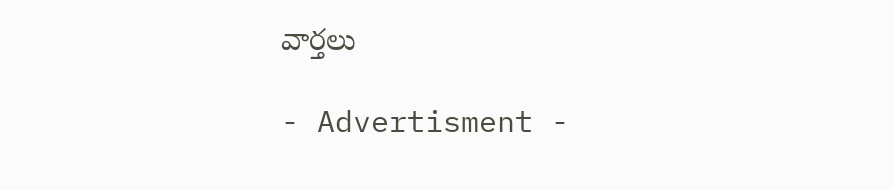వార్తలు

- Advertisment -